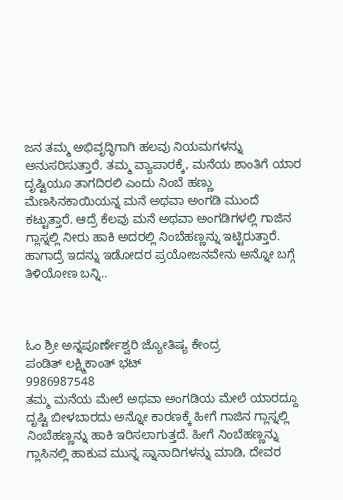ಜನ ತಮ್ಮ ಅಭಿವೃದ್ಧಿಗಾಗಿ ಹಲವು ನಿಯಮಗಳನ್ನು ಅನುಸರಿಸುತ್ತಾರೆ. ತಮ್ಮ ವ್ಯಾಪಾರಕ್ಕೆ, ಮನೆಯ ಶಾಂತಿಗೆ ಯಾರ ದೃಷ್ಟಿಯೂ ತಾಗದಿರಲಿ ಎಂದು ನಿಂಬೆ ಹಣ್ಣು ಮೆಣಸಿನಕಾಯಿಯನ್ನ ಮನೆ ಅಥವಾ ಅಂಗಡಿ ಮುಂದೆ ಕಟ್ಟುತ್ತಾರೆ. ಆದ್ರೆ ಕೆಲವು ಮನೆ ಅಥವಾ ಅಂಗಡಿಗಳಲ್ಲಿ ಗಾಜಿನ ಗ್ಲಾಸ್ನಲ್ಲಿ ನೀರು ಹಾಕಿ ಅದರಲ್ಲಿ ನಿಂಬೆಹಣ್ಣನ್ನು ಇಟ್ಟಿರುತ್ತಾರೆ. ಹಾಗಾದ್ರೆ ಇದನ್ನು ಇಡೋದರ ಪ್ರಯೋಜನವೇನು ಅನ್ನೋ ಬಗ್ಗೆ ತಿಳಿಯೋಣ ಬನ್ನಿ..



ಓಂ ಶ್ರೀ ಅನ್ನಪೂರ್ಣೇಶ್ವರಿ ಜ್ಯೋತಿಷ್ಯ ಕೇಂದ್ರ
ಪಂಡಿತ್ ಲಕ್ಷ್ಮಿಕಾಂತ್ ಭಟ್
9986987548
ತಮ್ಮ ಮನೆಯ ಮೇಲೆ ಅಥವಾ ಅಂಗಡಿಯ ಮೇಲೆ ಯಾರದ್ದೂ ದೃಷ್ಟಿ ಬೀಳಬಾರದು ಅನ್ನೋ ಕಾರಣಕ್ಕೆ ಹೀಗೆ ಗಾಜಿನ ಗ್ಲಾಸ್ನಲ್ಲಿ ನಿಂಬೆಹಣ್ಣನ್ನು ಹಾಕಿ ಇರಿಸಲಾಗುತ್ತದೆ. ಹೀಗೆ ನಿಂಬೆಹಣ್ಣನ್ನು ಗ್ಲಾಸಿನಲ್ಲಿ ಹಾಕುವ ಮುನ್ನ ಸ್ನಾನಾದಿಗಳನ್ನು ಮಾಡಿ, ದೇವರ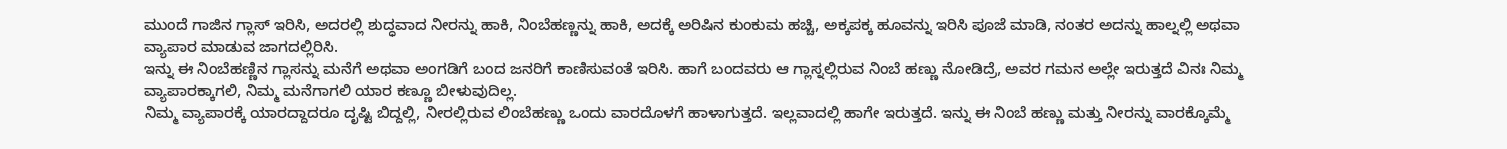ಮುಂದೆ ಗಾಜಿನ ಗ್ಲಾಸ್ ಇರಿಸಿ, ಅದರಲ್ಲಿ ಶುದ್ಧವಾದ ನೀರನ್ನು ಹಾಕಿ, ನಿಂಬೆಹಣ್ಣನ್ನು ಹಾಕಿ, ಅದಕ್ಕೆ ಅರಿಷಿನ ಕುಂಕುಮ ಹಚ್ಚಿ, ಅಕ್ಕಪಕ್ಕ ಹೂವನ್ನು ಇರಿಸಿ ಪೂಜೆ ಮಾಡಿ, ನಂತರ ಅದನ್ನು ಹಾಲ್ನಲ್ಲಿ ಅಥವಾ ವ್ಯಾಪಾರ ಮಾಡುವ ಜಾಗದಲ್ಲಿರಿಸಿ.
ಇನ್ನು ಈ ನಿಂಬೆಹಣ್ಣಿನ ಗ್ಲಾಸನ್ನು ಮನೆಗೆ ಅಥವಾ ಅಂಗಡಿಗೆ ಬಂದ ಜನರಿಗೆ ಕಾಣಿಸುವಂತೆ ಇರಿಸಿ. ಹಾಗೆ ಬಂದವರು ಆ ಗ್ಲಾಸ್ನಲ್ಲಿರುವ ನಿಂಬೆ ಹಣ್ಣು ನೋಡಿದ್ರೆ, ಅವರ ಗಮನ ಅಲ್ಲೇ ಇರುತ್ತದೆ ವಿನಃ ನಿಮ್ಮ ವ್ಯಾಪಾರಕ್ಕಾಗಲಿ, ನಿಮ್ಮ ಮನೆಗಾಗಲಿ ಯಾರ ಕಣ್ಣೂ ಬೀಳುವುದಿಲ್ಲ.
ನಿಮ್ಮ ವ್ಯಾಪಾರಕ್ಕೆ ಯಾರದ್ದಾದರೂ ದೃಷ್ಟಿ ಬಿದ್ದಲ್ಲಿ, ನೀರಲ್ಲಿರುವ ಲಿಂಬೆಹಣ್ಣು ಒಂದು ವಾರದೊಳಗೆ ಹಾಳಾಗುತ್ತದೆ. ಇಲ್ಲವಾದಲ್ಲಿ ಹಾಗೇ ಇರುತ್ತದೆ. ಇನ್ನು ಈ ನಿಂಬೆ ಹಣ್ಣು ಮತ್ತು ನೀರನ್ನು ವಾರಕ್ಕೊಮ್ಮೆ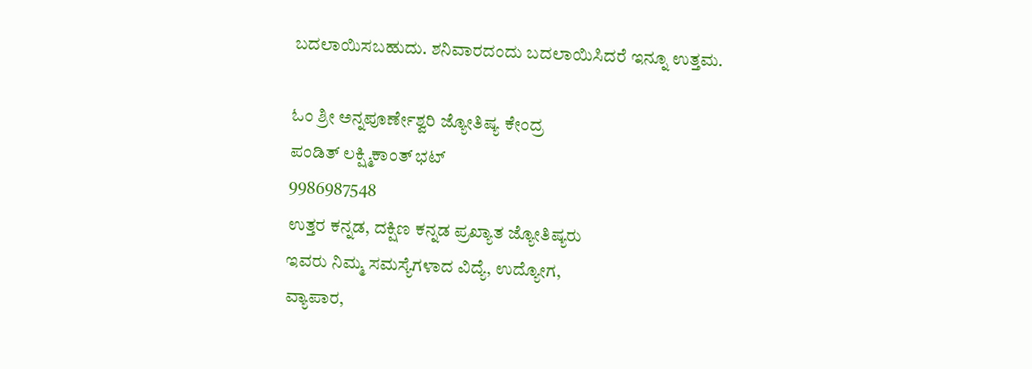ಬದಲಾಯಿಸಬಹುದು. ಶನಿವಾರದಂದು ಬದಲಾಯಿಸಿದರೆ ಇನ್ನೂ ಉತ್ತಮ.

ಓಂ ಶ್ರೀ ಅನ್ನಪೂರ್ಣೇಶ್ವರಿ ಜ್ಯೋತಿಷ್ಯ ಕೇಂದ್ರ
ಪಂಡಿತ್ ಲಕ್ಷ್ಮಿಕಾಂತ್ ಭಟ್
9986987548
ಉತ್ತರ ಕನ್ನಡ, ದಕ್ಷಿಣ ಕನ್ನಡ ಪ್ರಖ್ಯಾತ ಜ್ಯೋತಿಷ್ಯರು
ಇವರು ನಿಮ್ಮ ಸಮಸ್ಯೆಗಳಾದ ವಿದ್ಯೆ, ಉದ್ಯೋಗ,
ವ್ಯಾಪಾರ,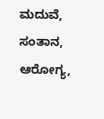ಮದುವೆ, ಸಂತಾನ, ಆರೋಗ್ಯ,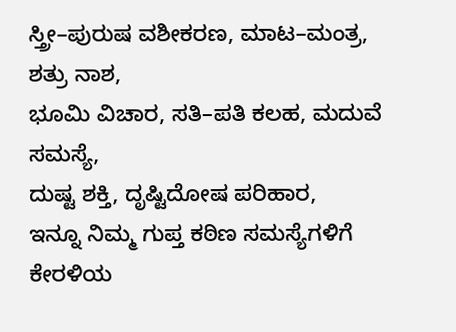ಸ್ತ್ರೀ–ಪುರುಷ ವಶೀಕರಣ, ಮಾಟ–ಮಂತ್ರ, ಶತ್ರು ನಾಶ,
ಭೂಮಿ ವಿಚಾರ, ಸತಿ–ಪತಿ ಕಲಹ, ಮದುವೆ ಸಮಸ್ಯೆ,
ದುಷ್ಟ ಶಕ್ತಿ, ದೃಷ್ಟಿದೋಷ ಪರಿಹಾರ,
ಇನ್ನೂ ನಿಮ್ಮ ಗುಪ್ತ ಕಠಿಣ ಸಮಸ್ಯೆಗಳಿಗೆ ಕೇರಳಿಯ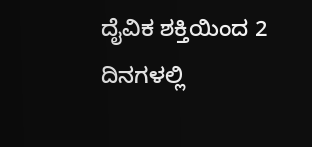ದೈವಿಕ ಶಕ್ತಿಯಿಂದ 2 ದಿನಗಳಲ್ಲಿ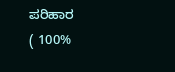ಪರಿಹಾರ
( 100%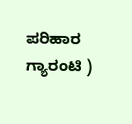ಪರಿಹಾರ ಗ್ಯಾರಂಟಿ )